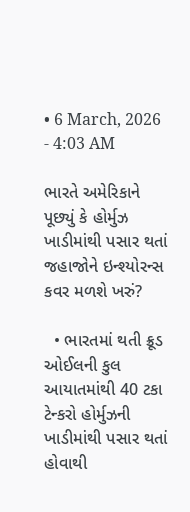• 6 March, 2026 - 4:03 AM

ભારતે અમેરિકાને પૂછ્યું કે હોર્મુઝ ખાડીમાંથી પસાર થતાં જહાજોને ઇન્શ્યોરન્સ કવર મળશે ખરું?

  • ભારતમાં થતી ક્રૂડ ઓઈલની કુલ આયાતમાંથી 40 ટકા ટેન્કરો હોર્મુઝની ખાડીમાંથી પસાર થતાં હોવાથી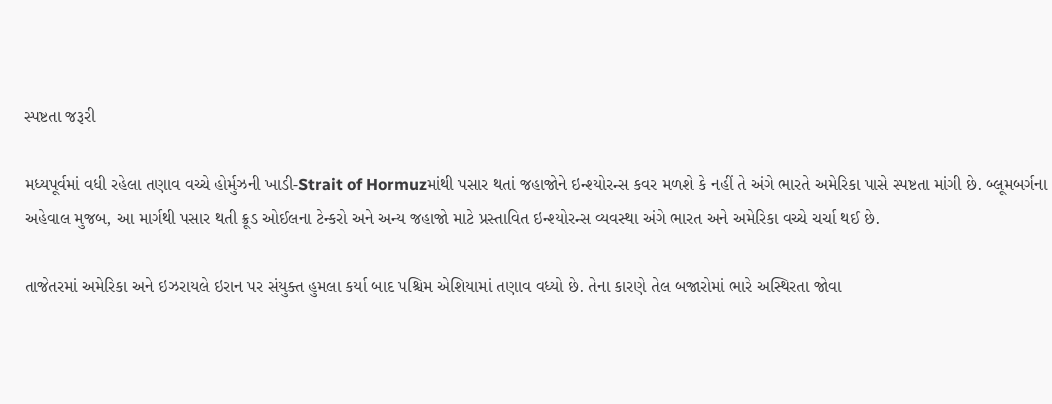સ્પષ્ટતા જરૂરી

મધ્યપૂર્વમાં વધી રહેલા તણાવ વચ્ચે હોર્મુઝની ખાડી-Strait of Hormuzમાંથી પસાર થતાં જહાજોને ઇન્શ્યોરન્સ કવર મળશે કે નહીં તે અંગે ભારતે અમેરિકા પાસે સ્પષ્ટતા માંગી છે. બ્લૂમબર્ગના અહેવાલ મુજબ, આ માર્ગથી પસાર થતી ક્રૂડ ઓઈલના ટેન્કરો અને અન્ય જહાજો માટે પ્રસ્તાવિત ઇન્શ્યોરન્સ વ્યવસ્થા અંગે ભારત અને અમેરિકા વચ્ચે ચર્ચા થઈ છે.

તાજેતરમાં અમેરિકા અને ઇઝરાયલે ઇરાન પર સંયુક્ત હુમલા કર્યા બાદ પશ્ચિમ એશિયામાં તણાવ વધ્યો છે. તેના કારણે તેલ બજારોમાં ભારે અસ્થિરતા જોવા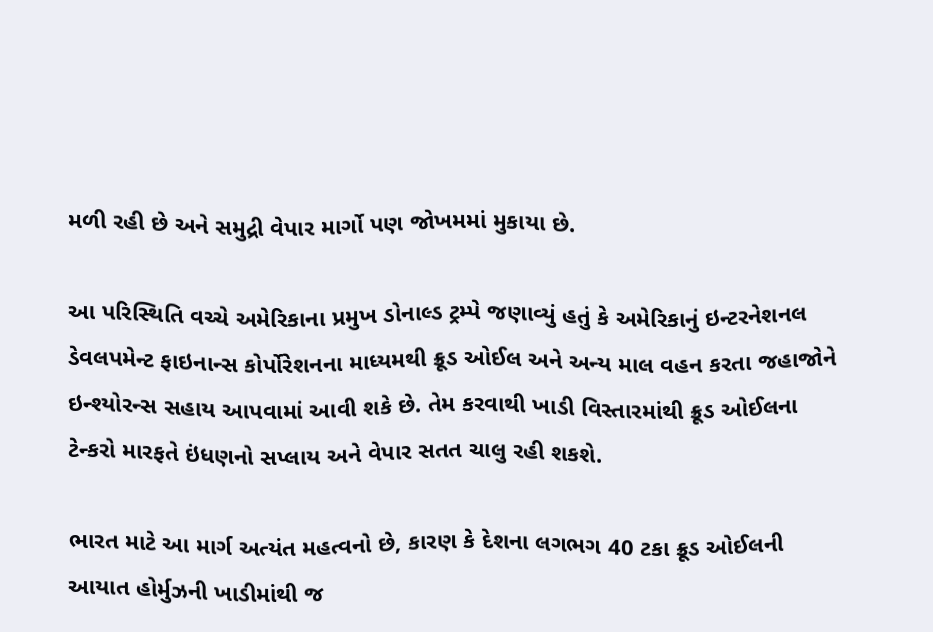મળી રહી છે અને સમુદ્રી વેપાર માર્ગો પણ જોખમમાં મુકાયા છે.

આ પરિસ્થિતિ વચ્ચે અમેરિકાના પ્રમુખ ડોનાલ્ડ ટ્રમ્પે જણાવ્યું હતું કે અમેરિકાનું ઇન્ટરનેશનલ ડેવલપમેન્ટ ફાઇનાન્સ કોર્પોરેશનના માધ્યમથી ક્રૂડ ઓઈલ અને અન્ય માલ વહન કરતા જહાજોને ઇન્શ્યોરન્સ સહાય આપવામાં આવી શકે છે. તેમ કરવાથી ખાડી વિસ્તારમાંથી ક્રૂડ ઓઈલના ટેન્કરો મારફતે ઇંધણનો સપ્લાય અને વેપાર સતત ચાલુ રહી શકશે.

ભારત માટે આ માર્ગ અત્યંત મહત્વનો છે, કારણ કે દેશના લગભગ 40 ટકા ક્રૂડ ઓઈલની આયાત હોર્મુઝની ખાડીમાંથી જ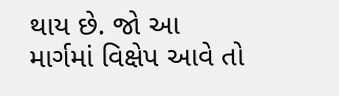થાય છે. જો આ માર્ગમાં વિક્ષેપ આવે તો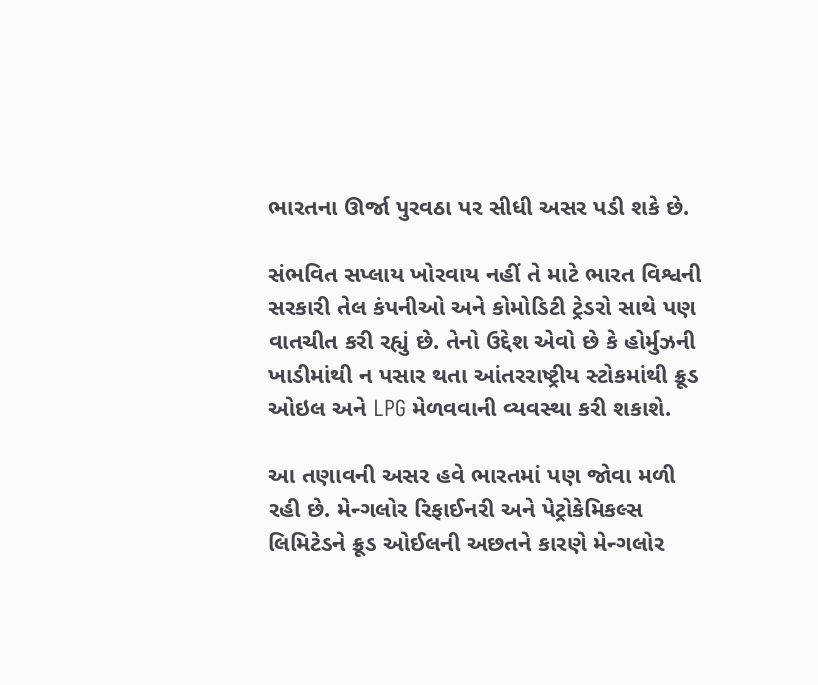ભારતના ઊર્જા પુરવઠા પર સીધી અસર પડી શકે છે.

સંભવિત સપ્લાય ખોરવાય નહીં તે માટે ભારત વિશ્વની સરકારી તેલ કંપનીઓ અને કોમોડિટી ટ્રેડરો સાથે પણ વાતચીત કરી રહ્યું છે. તેનો ઉદ્દેશ એવો છે કે હોર્મુઝની ખાડીમાંથી ન પસાર થતા આંતરરાષ્ટ્રીય સ્ટોકમાંથી ક્રૂડ ઓઇલ અને LPG મેળવવાની વ્યવસ્થા કરી શકાશે.

આ તણાવની અસર હવે ભારતમાં પણ જોવા મળી રહી છે. મેન્ગલોર રિફાઈનરી અને પેટ્રોકેમિકલ્સ લિમિટેડને ક્રૂડ ઓઈલની અછતને કારણે મેન્ગલોર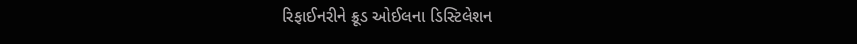રિફાઈનરીને ક્રૂડ ઓઈલના ડિસ્ટિલેશન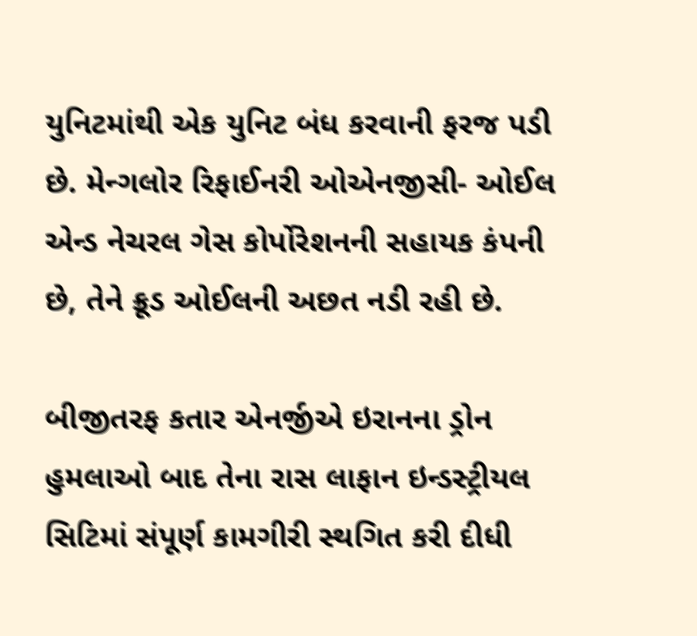યુનિટમાંથી એક યુનિટ બંધ કરવાની ફરજ પડી છે. મેન્ગલોર રિફાઈનરી ઓએનજીસી- ઓઈલ એન્ડ નેચરલ ગેસ કોર્પોરેશનની સહાયક કંપની છે, તેને ક્રૂડ ઓઈલની અછત નડી રહી છે.

બીજીતરફ કતાર એનર્જીએ ઇરાનના ડ્રોન હુમલાઓ બાદ તેના રાસ લાફાન ઇન્ડસ્ટ્રીયલ સિટિમાં સંપૂર્ણ કામગીરી સ્થગિત કરી દીધી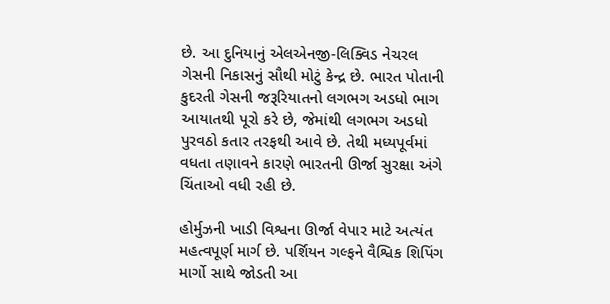છે. આ દુનિયાનું એલએનજી-લિક્વિડ નેચરલ ગેસની નિકાસનું સૌથી મોટું કેન્દ્ર છે. ભારત પોતાની કુદરતી ગેસની જરૂરિયાતનો લગભગ અડધો ભાગ આયાતથી પૂરો કરે છે, જેમાંથી લગભગ અડધો પુરવઠો કતાર તરફથી આવે છે. તેથી મધ્યપૂર્વમાં વધતા તણાવને કારણે ભારતની ઊર્જા સુરક્ષા અંગે ચિંતાઓ વધી રહી છે.

હોર્મુઝની ખાડી વિશ્વના ઊર્જા વેપાર માટે અત્યંત મહત્વપૂર્ણ માર્ગ છે. પર્શિયન ગલ્ફને વૈશ્વિક શિપિંગ માર્ગો સાથે જોડતી આ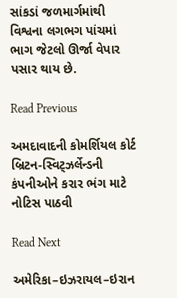સાંકડાં જળમાર્ગમાંથી વિશ્વના લગભગ પાંચમાં ભાગ જેટલો ઊર્જા વેપાર પસાર થાય છે.

Read Previous

અમદાવાદની કોમર્શિયલ કોર્ટ બ્રિટન-સ્વિટ્ઝર્લેન્ડની કંપનીઓને કરાર ભંગ માટે નોટિસ પાઠવી

Read Next

અમેરિકા–ઇઝરાયલ–ઇરાન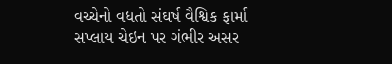વચ્ચેનો વધતો સંઘર્ષ વૈશ્વિક ફાર્મા સપ્લાય ચેઇન પર ગંભીર અસર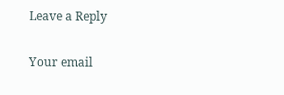Leave a Reply

Your email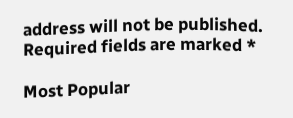address will not be published. Required fields are marked *

Most Popular